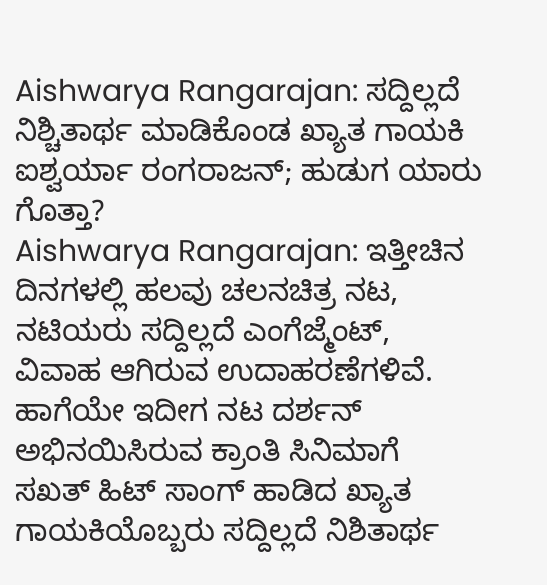Aishwarya Rangarajan: ಸದ್ದಿಲ್ಲದೆ ನಿಶ್ಚಿತಾರ್ಥ ಮಾಡಿಕೊಂಡ ಖ್ಯಾತ ಗಾಯಕಿ ಐಶ್ವರ್ಯಾ ರಂಗರಾಜನ್; ಹುಡುಗ ಯಾರು ಗೊತ್ತಾ?
Aishwarya Rangarajan: ಇತ್ತೀಚಿನ ದಿನಗಳಲ್ಲಿ ಹಲವು ಚಲನಚಿತ್ರ ನಟ, ನಟಿಯರು ಸದ್ದಿಲ್ಲದೆ ಎಂಗೆಜ್ಮೆಂಟ್, ವಿವಾಹ ಆಗಿರುವ ಉದಾಹರಣೆಗಳಿವೆ. ಹಾಗೆಯೇ ಇದೀಗ ನಟ ದರ್ಶನ್ ಅಭಿನಯಿಸಿರುವ ಕ್ರಾಂತಿ ಸಿನಿಮಾಗೆ ಸಖತ್ ಹಿಟ್ ಸಾಂಗ್ ಹಾಡಿದ ಖ್ಯಾತ ಗಾಯಕಿಯೊಬ್ಬರು ಸದ್ದಿಲ್ಲದೆ ನಿಶಿತಾರ್ಥ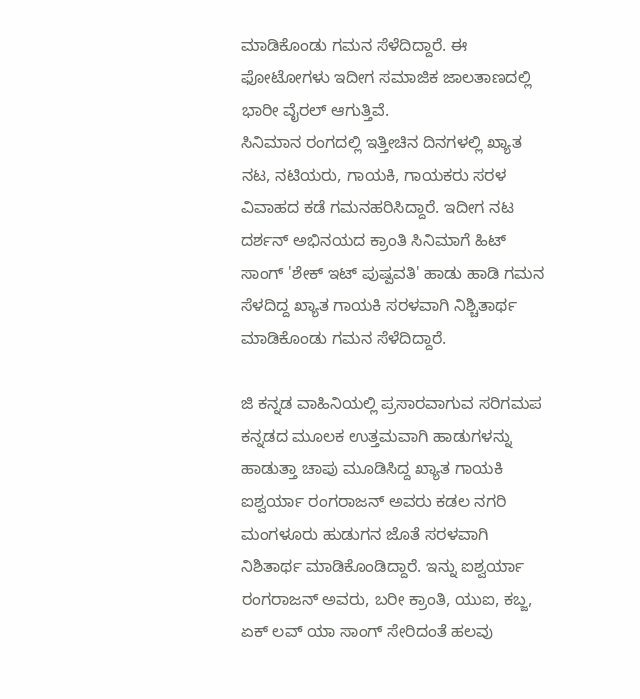ಮಾಡಿಕೊಂಡು ಗಮನ ಸೆಳೆದಿದ್ದಾರೆ. ಈ ಫೋಟೋಗಳು ಇದೀಗ ಸಮಾಜಿಕ ಜಾಲತಾಣದಲ್ಲಿ ಭಾರೀ ವೈರಲ್ ಆಗುತ್ತಿವೆ.
ಸಿನಿಮಾನ ರಂಗದಲ್ಲಿ ಇತ್ತೀಚಿನ ದಿನಗಳಲ್ಲಿ ಖ್ಯಾತ ನಟ, ನಟಿಯರು, ಗಾಯಕಿ, ಗಾಯಕರು ಸರಳ ವಿವಾಹದ ಕಡೆ ಗಮನಹರಿಸಿದ್ದಾರೆ. ಇದೀಗ ನಟ ದರ್ಶನ್ ಅಭಿನಯದ ಕ್ರಾಂತಿ ಸಿನಿಮಾಗೆ ಹಿಟ್ ಸಾಂಗ್ 'ಶೇಕ್ ಇಟ್ ಪುಷ್ಪವತಿ' ಹಾಡು ಹಾಡಿ ಗಮನ ಸೆಳದಿದ್ದ ಖ್ಯಾತ ಗಾಯಕಿ ಸರಳವಾಗಿ ನಿಶ್ಚಿತಾರ್ಥ ಮಾಡಿಕೊಂಡು ಗಮನ ಸೆಳೆದಿದ್ದಾರೆ.

ಜಿ ಕನ್ನಡ ವಾಹಿನಿಯಲ್ಲಿ ಪ್ರಸಾರವಾಗುವ ಸರಿಗಮಪ ಕನ್ನಡದ ಮೂಲಕ ಉತ್ತಮವಾಗಿ ಹಾಡುಗಳನ್ನು ಹಾಡುತ್ತಾ ಚಾಪು ಮೂಡಿಸಿದ್ದ ಖ್ಯಾತ ಗಾಯಕಿ ಐಶ್ವರ್ಯಾ ರಂಗರಾಜನ್ ಅವರು ಕಡಲ ನಗರಿ ಮಂಗಳೂರು ಹುಡುಗನ ಜೊತೆ ಸರಳವಾಗಿ ನಿಶಿತಾರ್ಥ ಮಾಡಿಕೊಂಡಿದ್ದಾರೆ. ಇನ್ನು ಐಶ್ವರ್ಯಾ ರಂಗರಾಜನ್ ಅವರು, ಬರೀ ಕ್ರಾಂತಿ, ಯುಐ, ಕಬ್ಜ, ಏಕ್ ಲವ್ ಯಾ ಸಾಂಗ್ ಸೇರಿದಂತೆ ಹಲವು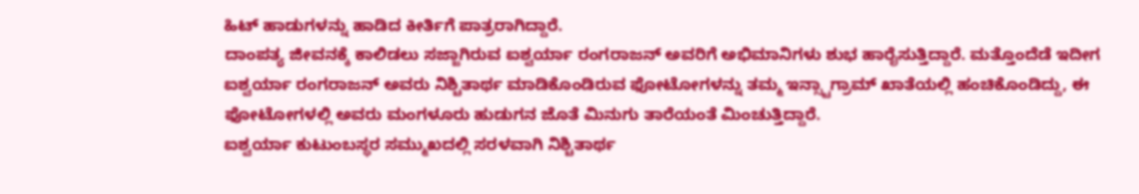ಹಿಟ್ ಹಾಡುಗಳನ್ನು ಹಾಡಿದ ಕೀರ್ತಿಗೆ ಪಾತ್ರರಾಗಿದ್ದಾರೆ.
ದಾಂಪತ್ಯ ಜೀವನಕ್ಕೆ ಕಾಲಿಡಲು ಸಜ್ಜಾಗಿರುವ ಐಶ್ವರ್ಯಾ ರಂಗರಾಜನ್ ಅವರಿಗೆ ಅಭಿಮಾನಿಗಳು ಶುಭ ಹಾರೈಸುತ್ತಿದ್ದಾರೆ. ಮತ್ತೊಂದೆಡೆ ಇದೀಗ ಐಶ್ವರ್ಯಾ ರಂಗರಾಜನ್ ಅವರು ನಿಶ್ಚಿತಾರ್ಥ ಮಾಡಿಕೊಂಡಿರುವ ಫೋಟೋಗಳನ್ನು ತಮ್ಮ ಇನ್ಸ್ಟಾಗ್ರಾಮ್ ಖಾತೆಯಲ್ಲಿ ಹಂಚಿಕೊಂಡಿದ್ದು, ಈ ಫೋಟೋಗಳಲ್ಲಿ ಅವರು ಮಂಗಳೂರು ಹುಡುಗನ ಜೊತೆ ಮಿನುಗು ತಾರೆಯಂತೆ ಮಿಂಚುತ್ತಿದ್ದಾರೆ.
ಐಶ್ವರ್ಯಾ ಕುಟುಂಬಸ್ಥರ ಸಮ್ಮುಖದಲ್ಲಿ ಸರಳವಾಗಿ ನಿಶ್ಚಿತಾರ್ಥ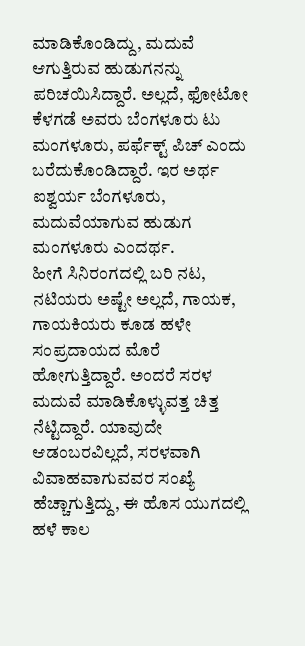ಮಾಡಿಕೊಂಡಿದ್ದು, ಮದುವೆ ಆಗುತ್ತಿರುವ ಹುಡುಗನನ್ನು ಪರಿಚಯಿಸಿದ್ದಾರೆ. ಅಲ್ಲದೆ, ಫೋಟೋ ಕೆಳಗಡೆ ಅವರು ಬೆಂಗಳೂರು ಟು ಮಂಗಳೂರು, ಪರ್ಫೆಕ್ಟ್ ಪಿಚ್ ಎಂದು ಬರೆದುಕೊಂಡಿದ್ದಾರೆ. ಇರ ಅರ್ಥ ಐಶ್ವರ್ಯ ಬೆಂಗಳೂರು, ಮದುವೆಯಾಗುವ ಹುಡುಗ ಮಂಗಳೂರು ಎಂದರ್ಥ.
ಹೀಗೆ ಸಿನಿರಂಗದಲ್ಲಿ ಬರಿ ನಟ, ನಟಿಯರು ಅಷ್ಟೇ ಅಲ್ಲದೆ, ಗಾಯಕ, ಗಾಯಕಿಯರು ಕೂಡ ಹಳೇ ಸಂಪ್ರದಾಯದ ಮೊರೆ ಹೋಗುತ್ತಿದ್ದಾರೆ. ಅಂದರೆ ಸರಳ ಮದುವೆ ಮಾಡಿಕೊಳ್ಳುವತ್ತ ಚಿತ್ತ ನೆಟ್ಟಿದ್ದಾರೆ. ಯಾವುದೇ ಆಡಂಬರವಿಲ್ಲದೆ, ಸರಳವಾಗಿ ವಿವಾಹವಾಗುವವರ ಸಂಖ್ಯೆ ಹೆಚ್ಚಾಗುತ್ತಿದ್ದು, ಈ ಹೊಸ ಯುಗದಲ್ಲಿ ಹಳೆ ಕಾಲ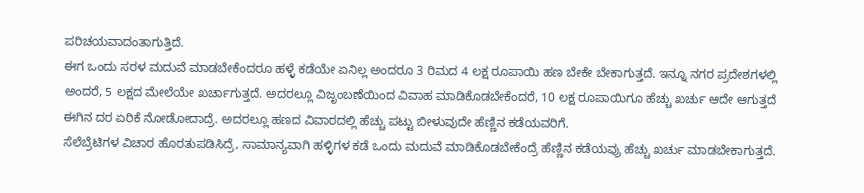ಪರಿಚಯವಾದಂತಾಗುತ್ತಿದೆ.
ಈಗ ಒಂದು ಸರಳ ಮದುವೆ ಮಾಡಬೇಕೆಂದರೂ ಹಳ್ಳೆ ಕಡೆಯೇ ಏನಿಲ್ಲ ಅಂದರೂ 3 ರಿಮದ 4 ಲಕ್ಷ ರೂಪಾಯಿ ಹಣ ಬೇಕೇ ಬೇಕಾಗುತ್ತದೆ. ಇನ್ನೂ ನಗರ ಪ್ರದೇಶಗಳಲ್ಲಿ ಅಂದರೆ, 5 ಲಕ್ಷದ ಮೇಲೆಯೇ ಖರ್ಚಾಗುತ್ತದೆ. ಅದರಲ್ಲೂ ವಿಜೃಂಬಣೆಯಿಂದ ವಿವಾಹ ಮಾಡಿಕೊಡಬೇಕೆಂದರೆ, 10 ಲಕ್ಷ ರೂಪಾಯಿಗೂ ಹೆಚ್ಚು ಖರ್ಚು ಆದೇ ಆಗುತ್ತದೆ ಈಗಿನ ದರ ಏರಿಕೆ ನೋಡೋದಾದ್ರೆ. ಅದರಲ್ಲೂ ಹಣದ ವಿವಾರದಲ್ಲಿ ಹೆಚ್ಚು ಪಟ್ಟು ಬೀಳುವುದೇ ಹೆಣ್ಣಿನ ಕಡೆಯವರಿಗೆ.
ಸೆಲೆಬ್ರೆಟಿಗಳ ವಿಚಾರ ಹೊರತುಪಡಿಸಿದ್ರೆ, ಸಾಮಾನ್ಯವಾಗಿ ಹಳ್ಳಿಗಳ ಕಡೆ ಒಂದು ಮದುವೆ ಮಾಡಿಕೊಡಬೇಕೆಂದ್ರೆ ಹೆಣ್ಣಿನ ಕಡೆಯವ್ರು ಹೆಚ್ಚು ಖರ್ಚು ಮಾಡಬೇಕಾಗುತ್ತದೆ.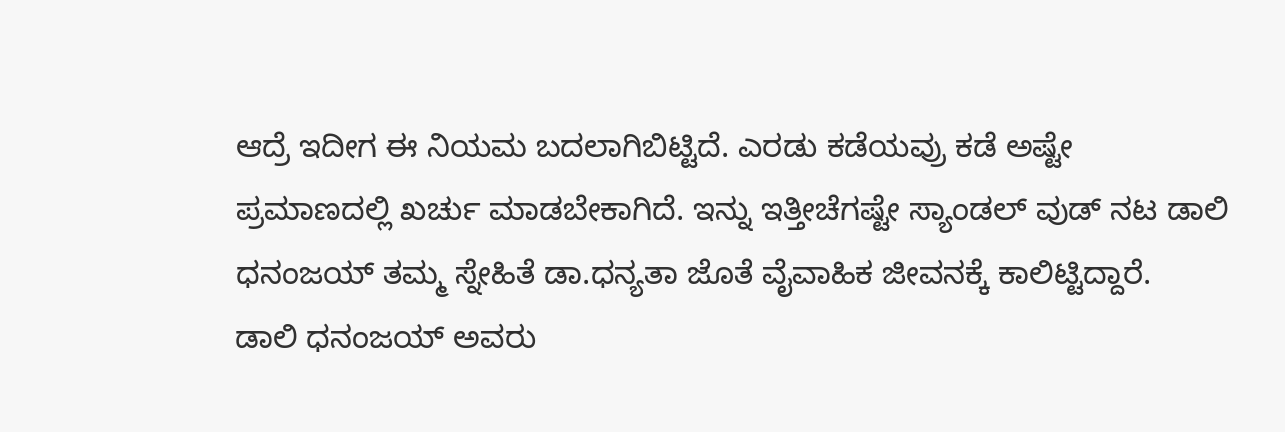ಆದ್ರೆ ಇದೀಗ ಈ ನಿಯಮ ಬದಲಾಗಿಬಿಟ್ಟಿದೆ. ಎರಡು ಕಡೆಯವ್ರು ಕಡೆ ಅಷ್ಟೇ ಪ್ರಮಾಣದಲ್ಲಿ ಖರ್ಚು ಮಾಡಬೇಕಾಗಿದೆ. ಇನ್ನು ಇತ್ತೀಚೆಗಷ್ಟೇ ಸ್ಯಾಂಡಲ್ ವುಡ್ ನಟ ಡಾಲಿ ಧನಂಜಯ್ ತಮ್ಮ ಸ್ನೇಹಿತೆ ಡಾ.ಧನ್ಯತಾ ಜೊತೆ ವೈವಾಹಿಕ ಜೀವನಕ್ಕೆ ಕಾಲಿಟ್ಟಿದ್ದಾರೆ.
ಡಾಲಿ ಧನಂಜಯ್ ಅವರು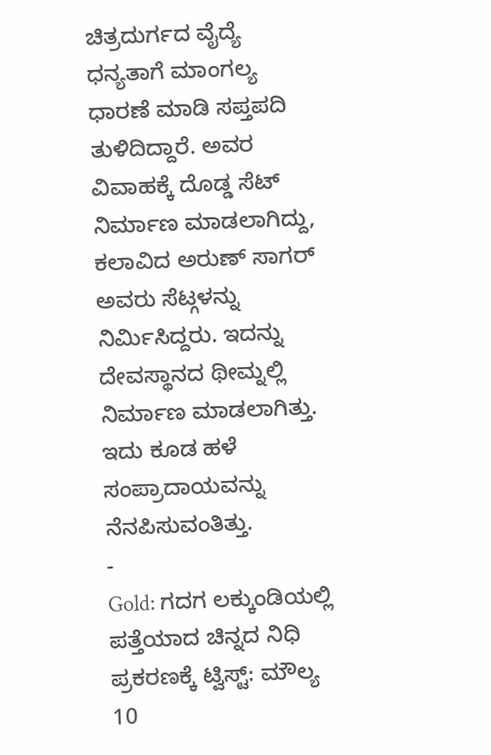ಚಿತ್ರದುರ್ಗದ ವೈದ್ಯೆ ಧನ್ಯತಾಗೆ ಮಾಂಗಲ್ಯ ಧಾರಣೆ ಮಾಡಿ ಸಪ್ತಪದಿ ತುಳಿದಿದ್ದಾರೆ. ಅವರ ವಿವಾಹಕ್ಕೆ ದೊಡ್ಡ ಸೆಟ್ ನಿರ್ಮಾಣ ಮಾಡಲಾಗಿದ್ದು, ಕಲಾವಿದ ಅರುಣ್ ಸಾಗರ್ ಅವರು ಸೆಟ್ಗಳನ್ನು ನಿರ್ಮಿಸಿದ್ದರು. ಇದನ್ನು ದೇವಸ್ಥಾನದ ಥೀಮ್ನಲ್ಲಿ ನಿರ್ಮಾಣ ಮಾಡಲಾಗಿತ್ತು. ಇದು ಕೂಡ ಹಳೆ ಸಂಪ್ರಾದಾಯವನ್ನು ನೆನಪಿಸುವಂತಿತ್ತು.
-
Gold: ಗದಗ ಲಕ್ಕುಂಡಿಯಲ್ಲಿ ಪತ್ತೆಯಾದ ಚಿನ್ನದ ನಿಧಿ ಪ್ರಕರಣಕ್ಕೆ ಟ್ವಿಸ್ಟ್: ಮೌಲ್ಯ 10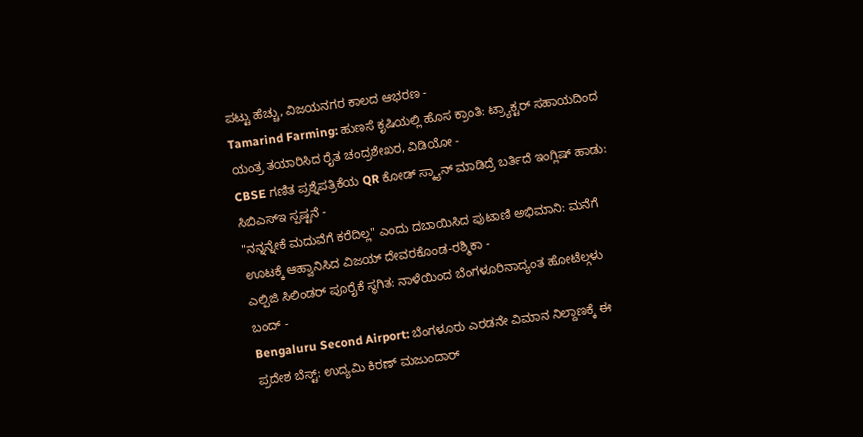ಪಟ್ಟು ಹೆಚ್ಚು, ವಿಜಯನಗರ ಕಾಲದ ಆಭರಣ -
Tamarind Farming: ಹುಣಸೆ ಕೃಷಿಯಲ್ಲಿ ಹೊಸ ಕ್ರಾಂತಿ: ಟ್ರ್ಯಾಕ್ಟರ್ ಸಹಾಯದಿಂದ ಯಂತ್ರ ತಯಾರಿಸಿದ ರೈತ ಚಂದ್ರಶೇಖರ, ವಿಡಿಯೋ -
CBSE ಗಣಿತ ಪ್ರಶ್ನೆಪತ್ರಿಕೆಯ QR ಕೋಡ್ ಸ್ಕ್ಯಾನ್ ಮಾಡಿದ್ರೆ ಬರ್ತಿದೆ ಇಂಗ್ಲಿಷ್ ಹಾಡು: ಸಿಬಿಎಸ್ಇ ಸ್ಪಷ್ಟನೆ -
"ನನ್ನನ್ನೇಕೆ ಮದುವೆಗೆ ಕರೆದಿಲ್ಲ" ಎಂದು ದಬಾಯಿಸಿದ ಪುಟಾಣಿ ಅಭಿಮಾನಿ: ಮನೆಗೆ ಊಟಕ್ಕೆ ಆಹ್ವಾನಿಸಿದ ವಿಜಯ್ ದೇವರಕೊಂಡ-ರಶ್ಮಿಕಾ -
ಎಲ್ಪಿಜಿ ಸಿಲಿಂಡರ್ ಪೂರೈಕೆ ಸ್ಥಗಿತ: ನಾಳೆಯಿಂದ ಬೆಂಗಳೂರಿನಾದ್ಯಂತ ಹೋಟೆಲ್ಗಳು ಬಂದ್ -
Bengaluru Second Airport: ಬೆಂಗಳೂರು ಎರಡನೇ ವಿಮಾನ ನಿಲ್ದಾಣಕ್ಕೆ ಈ ಪ್ರದೇಶ ಬೆಸ್ಟ್: ಉದ್ಯಮಿ ಕಿರಣ್ ಮಜುಂದಾರ್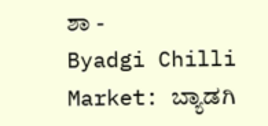ಶಾ -
Byadgi Chilli Market: ಬ್ಯಾಡಗಿ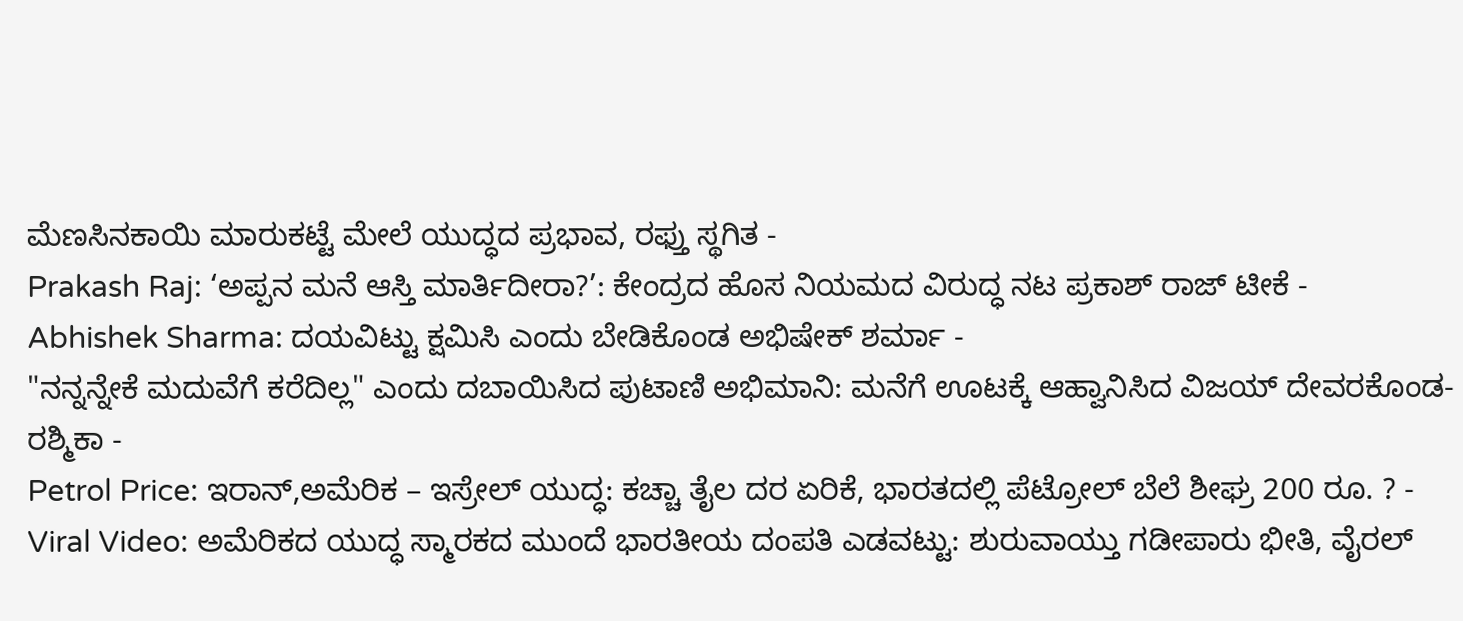ಮೆಣಸಿನಕಾಯಿ ಮಾರುಕಟ್ಟೆ ಮೇಲೆ ಯುದ್ಧದ ಪ್ರಭಾವ, ರಫ್ತು ಸ್ಥಗಿತ -
Prakash Raj: ‘ಅಪ್ಪನ ಮನೆ ಆಸ್ತಿ ಮಾರ್ತಿದೀರಾ?’: ಕೇಂದ್ರದ ಹೊಸ ನಿಯಮದ ವಿರುದ್ಧ ನಟ ಪ್ರಕಾಶ್ ರಾಜ್ ಟೀಕೆ -
Abhishek Sharma: ದಯವಿಟ್ಟು ಕ್ಷಮಿಸಿ ಎಂದು ಬೇಡಿಕೊಂಡ ಅಭಿಷೇಕ್ ಶರ್ಮಾ -
"ನನ್ನನ್ನೇಕೆ ಮದುವೆಗೆ ಕರೆದಿಲ್ಲ" ಎಂದು ದಬಾಯಿಸಿದ ಪುಟಾಣಿ ಅಭಿಮಾನಿ: ಮನೆಗೆ ಊಟಕ್ಕೆ ಆಹ್ವಾನಿಸಿದ ವಿಜಯ್ ದೇವರಕೊಂಡ-ರಶ್ಮಿಕಾ -
Petrol Price: ಇರಾನ್,ಅಮೆರಿಕ – ಇಸ್ರೇಲ್ ಯುದ್ಧ: ಕಚ್ಚಾ ತೈಲ ದರ ಏರಿಕೆ, ಭಾರತದಲ್ಲಿ ಪೆಟ್ರೋಲ್ ಬೆಲೆ ಶೀಘ್ರ 200 ರೂ. ? -
Viral Video: ಅಮೆರಿಕದ ಯುದ್ಧ ಸ್ಮಾರಕದ ಮುಂದೆ ಭಾರತೀಯ ದಂಪತಿ ಎಡವಟ್ಟು: ಶುರುವಾಯ್ತು ಗಡೀಪಾರು ಭೀತಿ, ವೈರಲ್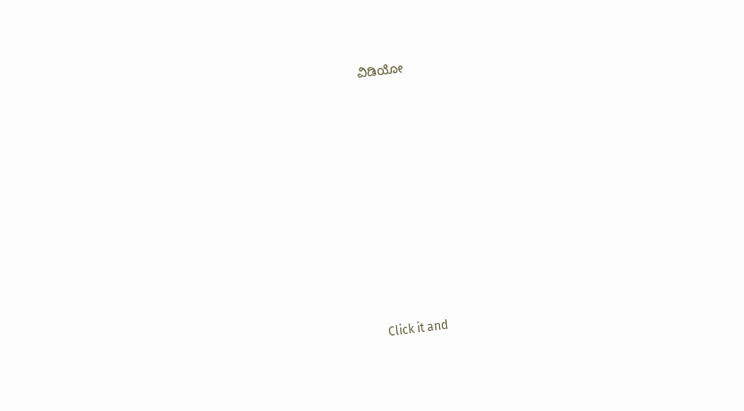ವಿಡಿಯೋ












Click it and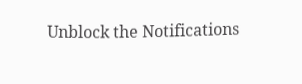Unblock the Notifications